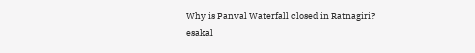Why is Panval Waterfall closed in Ratnagiri?
esakal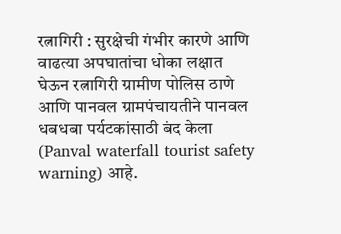रत्नागिरी : सुरक्षेची गंभीर कारणे आणि वाढत्या अपघातांचा धोका लक्षात घेऊन रत्नागिरी ग्रामीण पोलिस ठाणे आणि पानवल ग्रामपंचायतीने पानवल धबधबा पर्यटकांसाठी बंद केला (Panval waterfall tourist safety warning) आहे.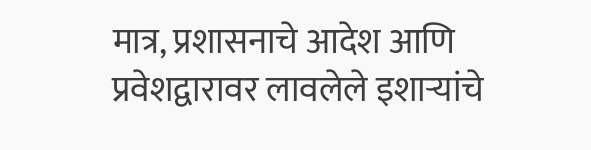मात्र, प्रशासनाचे आदेश आणि प्रवेशद्वारावर लावलेले इशाऱ्यांचे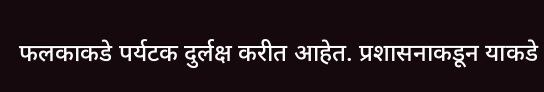फलकाकडे पर्यटक दुर्लक्ष करीत आहेत. प्रशासनाकडून याकडे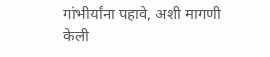गांभीर्यांना पहावे, अशी मागणी केली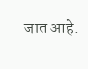जात आहे.